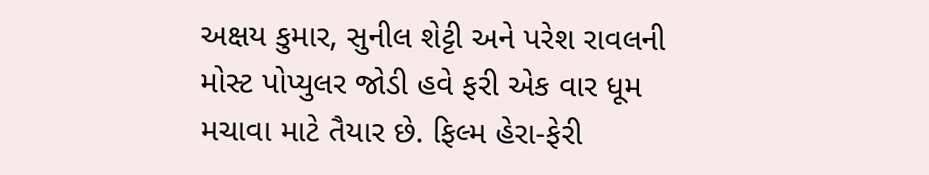અક્ષય કુમાર, સુનીલ શેટ્ટી અને પરેશ રાવલની મોસ્ટ પોપ્યુલર જોડી હવે ફરી એક વાર ધૂમ મચાવા માટે તૈયાર છે. ફિલ્મ હેરા-ફેરી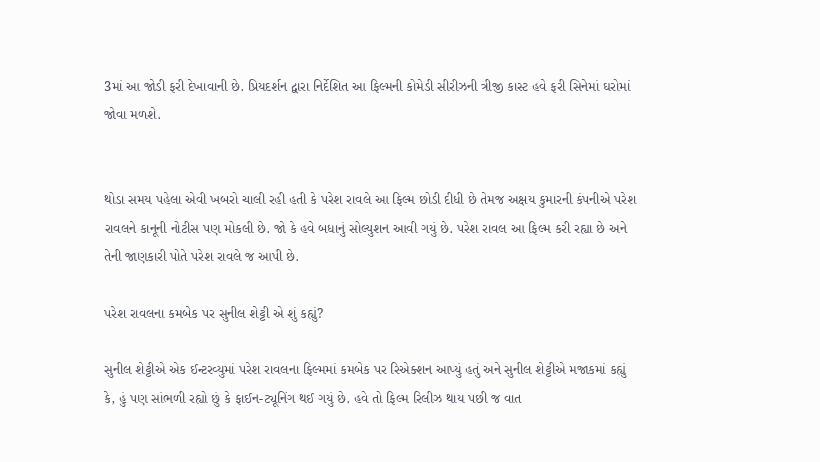3માં આ જોડી ફરી દેખાવાની છે. પ્રિયદર્શન દ્વારા નિર્દેશિત આ ફિલ્મની કોમેડી સીરીઝની ત્રીજી કાસ્ટ હવે ફરી સિનેમાં ઘરોમાં જોવા મળશે.


થોડા સમય પહેલા એવી ખબરો ચાલી રહી હતી કે પરેશ રાવલે આ ફિલ્મ છોડી દીધી છે તેમજ અક્ષય કુમારની કંપનીએ પરેશ રાવલને કાનૂની નોટીસ પણ મોકલી છે. જો કે હવે બધાનું સોલ્યુશન આવી ગયું છે. પરેશ રાવલ આ ફિલ્મ કરી રહ્યા છે અને તેની જાણકારી પોતે પરેશ રાવલે જ આપી છે.

પરેશ રાવલના કમબેક પર સુનીલ શેટ્ટી એ શું કહ્યું?

સુનીલ શેટ્ટીએ એક ઈન્ટરવ્યુમાં પરેશ રાવલના ફિલ્મમાં કમબેક પર રિએક્શન આપ્યું હતું અને સુનીલ શેટ્ટીએ મજાકમાં કહ્યું કે, હું પણ સાંભળી રહ્યો છું કે ફાઈન-ટ્યૂનિંગ થઈ ગયું છે. હવે તો ફિલ્મ રિલીઝ થાય પછી જ વાત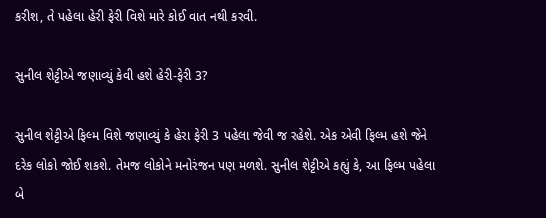કરીશ, તે પહેલા હેરી ફેરી વિશે મારે કોઈ વાત નથી કરવી.

સુનીલ શેટ્ટીએ જણાવ્યું કેવી હશે હેરી-ફેરી 3?

સુનીલ શેટ્ટીએ ફિલ્મ વિશે જણાવ્યું કે હેરા ફેરી 3 પહેલા જેવી જ રહેશે. એક એવી ફિલ્મ હશે જેને દરેક લોકો જોઈ શકશે. તેમજ લોકોને મનોરંજન પણ મળશે. સુનીલ શેટ્ટીએ કહ્યું કે, આ ફિલ્મ પહેલા બે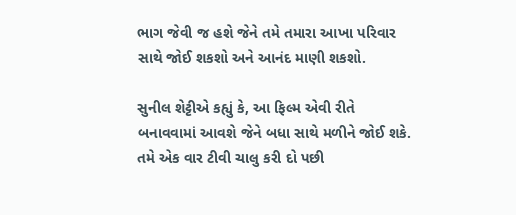ભાગ જેવી જ હશે જેને તમે તમારા આખા પરિવાર સાથે જોઈ શકશો અને આનંદ માણી શકશો.

સુનીલ શેટ્ટીએ કહ્યું કે, આ ફિલ્મ એવી રીતે બનાવવામાં આવશે જેને બધા સાથે મળીને જોઈ શકે. તમે એક વાર ટીવી ચાલુ કરી દો પછી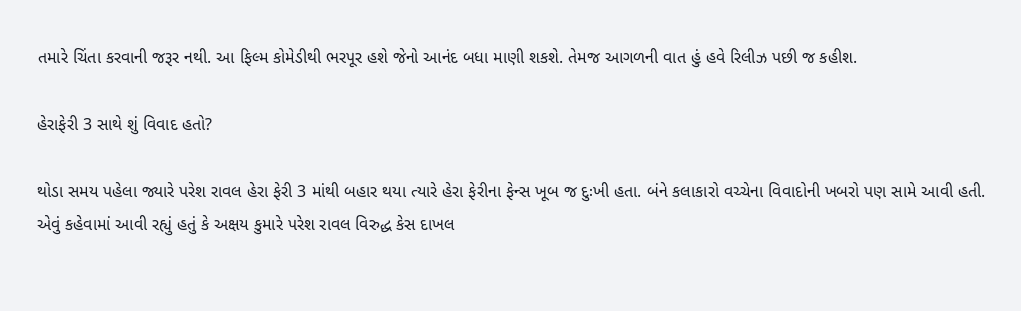તમારે ચિંતા કરવાની જરૂર નથી. આ ફિલ્મ કોમેડીથી ભરપૂર હશે જેનો આનંદ બધા માણી શકશે. તેમજ આગળની વાત હું હવે રિલીઝ પછી જ કહીશ.

હેરાફેરી 3 સાથે શું વિવાદ હતો?

થોડા સમય પહેલા જ્યારે પરેશ રાવલ હેરા ફેરી 3 માંથી બહાર થયા ત્યારે હેરા ફેરીના ફેન્સ ખૂબ જ દુઃખી હતા. બંને કલાકારો વચ્ચેના વિવાદોની ખબરો પણ સામે આવી હતી. એવું કહેવામાં આવી રહ્યું હતું કે અક્ષય કુમારે પરેશ રાવલ વિરુદ્ધ કેસ દાખલ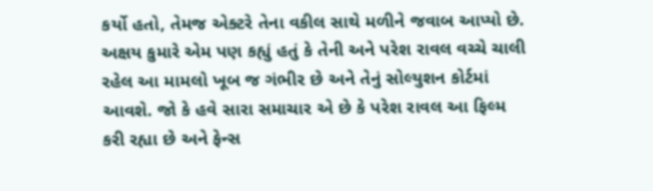કર્યો હતો, તેમજ એક્ટરે તેના વકીલ સાથે મળીને જવાબ આપ્યો છે. અક્ષય કુમારે એમ પણ કહ્યું હતું કે તેની અને પરેશ રાવલ વચ્ચે ચાલી રહેલ આ મામલો ખૂબ જ ગંભીર છે અને તેનું સોલ્યુશન કોર્ટમાં આવશે. જો કે હવે સારા સમાચાર એ છે કે પરેશ રાવલ આ ફિલ્મ કરી રહ્યા છે અને ફેન્સ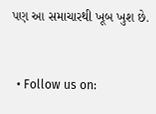પણ આ સમાચારથી ખૂબ ખુશ છે.


  • Follow us on: